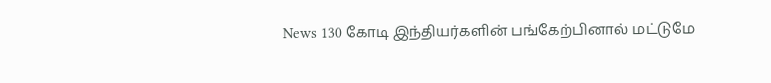News 130 கோடி இந்தியர்களின் பங்கேற்பினால் மட்டுமே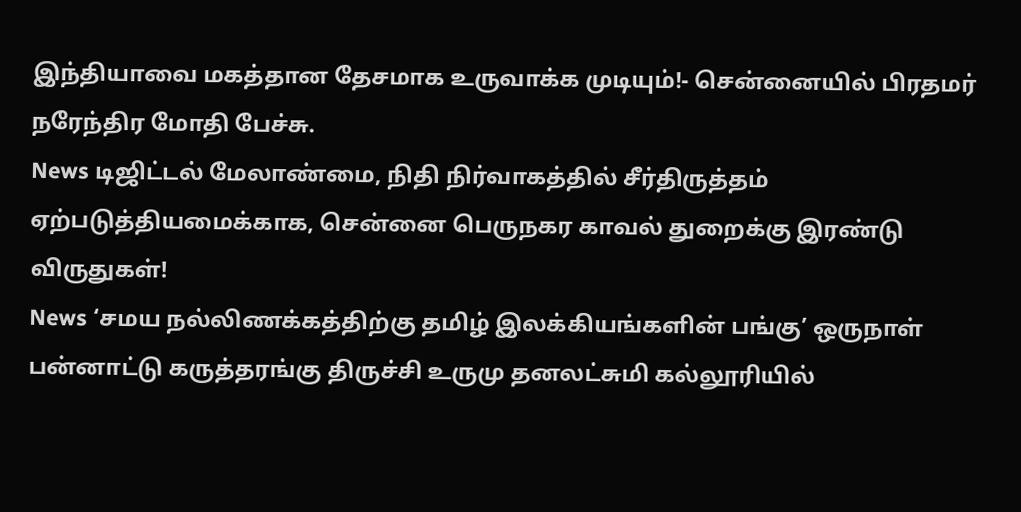இந்தியாவை மகத்தான தேசமாக உருவாக்க முடியும்!- சென்னையில் பிரதமர் நரேந்திர மோதி பேச்சு.
News டிஜிட்டல் மேலாண்மை, நிதி நிர்வாகத்தில் சீர்திருத்தம் ஏற்படுத்தியமைக்காக, சென்னை பெருநகர காவல் துறைக்கு இரண்டு விருதுகள்!
News ‘சமய நல்லிணக்கத்திற்கு தமிழ் இலக்கியங்களின் பங்கு’ ஒருநாள் பன்னாட்டு கருத்தரங்கு திருச்சி உருமு தனலட்சுமி கல்லூரியில்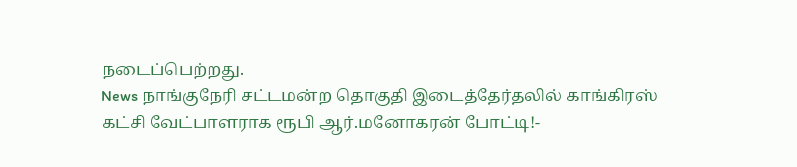நடைப்பெற்றது.
News நாங்குநேரி சட்டமன்ற தொகுதி இடைத்தேர்தலில் காங்கிரஸ் கட்சி வேட்பாளராக ரூபி ஆர்.மனோகரன் போட்டி!-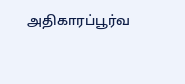அதிகாரப்பூர்வ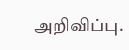அறிவிப்பு.